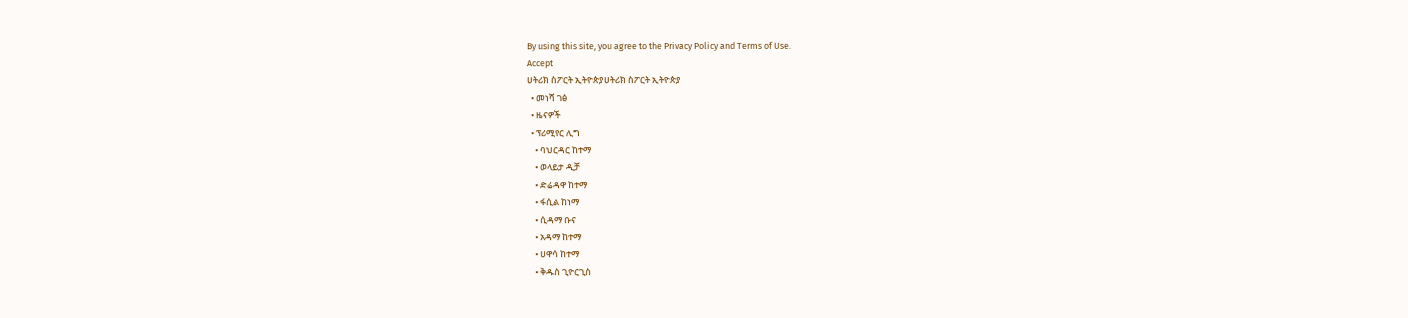By using this site, you agree to the Privacy Policy and Terms of Use.
Accept
ሀትሪክ ስፖርት ኢትዮጵያሀትሪክ ስፖርት ኢትዮጵያ
  • መነሻ ገፅ
  • ዜናዎች
  • ፕሪሚየር ሊግ
    • ባህርዳር ከተማ
    • ወላይታ ዲቻ
    • ድሬዳዋ ከተማ
    • ፋሲል ከነማ
    • ሲዳማ ቡና
    • አዳማ ከተማ
    • ሀዋሳ ከተማ
    • ቅዱስ ጊዮርጊስ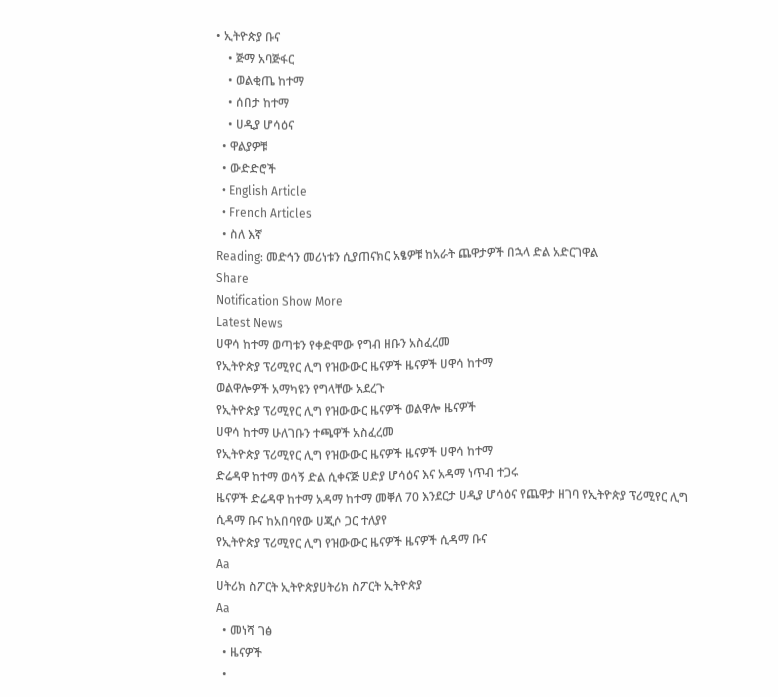• ኢትዮጵያ ቡና
    • ጅማ አባጅፋር
    • ወልቂጤ ከተማ
    • ሰበታ ከተማ
    • ሀዲያ ሆሳዕና
  • ዋልያዎቹ
  • ውድድሮች
  • English Article
  • French Articles
  • ስለ እኛ
Reading: መድኅን መሪነቱን ሲያጠናክር አፄዎቹ ከአራት ጨዋታዎች በኋላ ድል አድርገዋል
Share
Notification Show More
Latest News
ሀዋሳ ከተማ ወጣቱን የቀድሞው የግብ ዘቡን አስፈረመ
የኢትዮጵያ ፕሪሚየር ሊግ የዝውውር ዜናዎች ዜናዎች ሀዋሳ ከተማ
ወልዋሎዎች አማካዩን የግላቸው አደረጉ
የኢትዮጵያ ፕሪሚየር ሊግ የዝውውር ዜናዎች ወልዋሎ ዜናዎች
ሀዋሳ ከተማ ሁለገቡን ተጫዋች አስፈረመ
የኢትዮጵያ ፕሪሚየር ሊግ የዝውውር ዜናዎች ዜናዎች ሀዋሳ ከተማ
ድሬዳዋ ከተማ ወሳኝ ድል ሲቀናጅ ሀድያ ሆሳዕና እና አዳማ ነጥብ ተጋሩ
ዜናዎች ድሬዳዋ ከተማ አዳማ ከተማ መቐለ 70 እንደርታ ሀዲያ ሆሳዕና የጨዋታ ዘገባ የኢትዮጵያ ፕሪሚየር ሊግ
ሲዳማ ቡና ከአበባየው ሀጂሶ ጋር ተለያየ
የኢትዮጵያ ፕሪሚየር ሊግ የዝውውር ዜናዎች ዜናዎች ሲዳማ ቡና
Aa
ሀትሪክ ስፖርት ኢትዮጵያሀትሪክ ስፖርት ኢትዮጵያ
Aa
  • መነሻ ገፅ
  • ዜናዎች
  •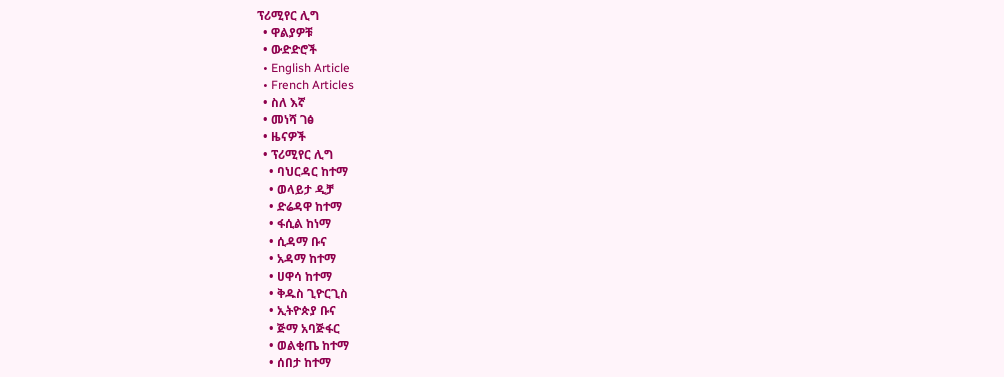ፕሪሚየር ሊግ
  • ዋልያዎቹ
  • ውድድሮች
  • English Article
  • French Articles
  • ስለ እኛ
  • መነሻ ገፅ
  • ዜናዎች
  • ፕሪሚየር ሊግ
    • ባህርዳር ከተማ
    • ወላይታ ዲቻ
    • ድሬዳዋ ከተማ
    • ፋሲል ከነማ
    • ሲዳማ ቡና
    • አዳማ ከተማ
    • ሀዋሳ ከተማ
    • ቅዱስ ጊዮርጊስ
    • ኢትዮጵያ ቡና
    • ጅማ አባጅፋር
    • ወልቂጤ ከተማ
    • ሰበታ ከተማ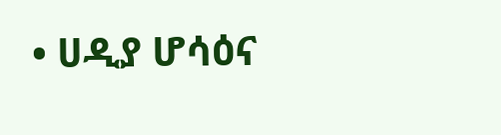• ሀዲያ ሆሳዕና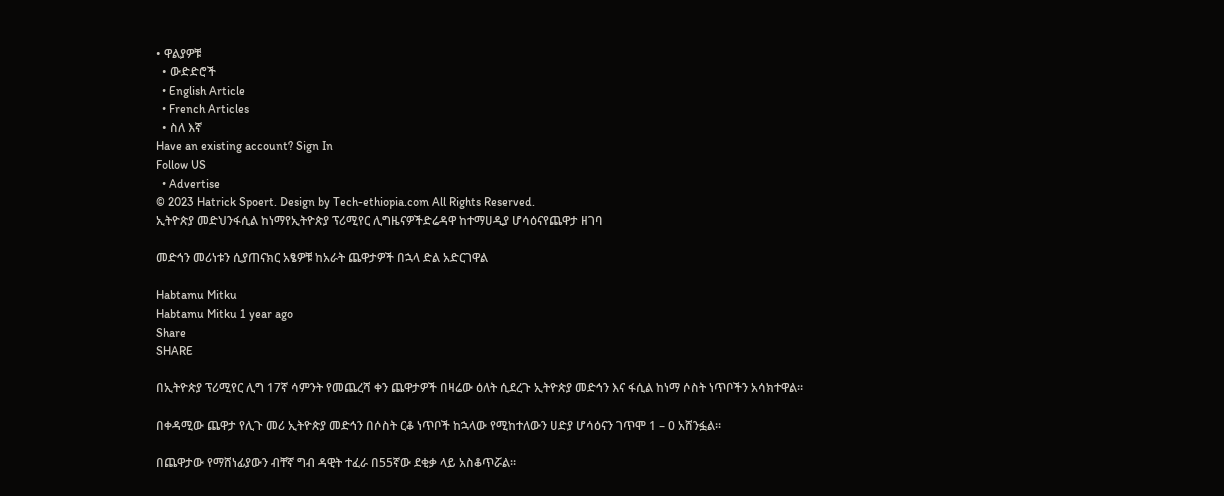• ዋልያዎቹ
  • ውድድሮች
  • English Article
  • French Articles
  • ስለ እኛ
Have an existing account? Sign In
Follow US
  • Advertise
© 2023 Hatrick Spoert. Design by Tech-ethiopia.com All Rights Reserved.
ኢትዮጵያ መድህንፋሲል ከነማየኢትዮጵያ ፕሪሚየር ሊግዜናዎችድሬዳዋ ከተማሀዲያ ሆሳዕናየጨዋታ ዘገባ

መድኅን መሪነቱን ሲያጠናክር አፄዎቹ ከአራት ጨዋታዎች በኋላ ድል አድርገዋል

Habtamu Mitku
Habtamu Mitku 1 year ago
Share
SHARE

በኢትዮጵያ ፕሪሚየር ሊግ 17ኛ ሳምንት የመጨረሻ ቀን ጨዋታዎች በዛሬው ዕለት ሲደረጉ ኢትዮጵያ መድኅን እና ፋሲል ከነማ ሶስት ነጥቦችን አሳክተዋል።

በቀዳሚው ጨዋታ የሊጉ መሪ ኢትዮጵያ መድኅን በሶስት ርቆ ነጥቦች ከኋላው የሚከተለውን ሀድያ ሆሳዕናን ገጥሞ 1 – 0 አሸንፏል።

በጨዋታው የማሸነፊያውን ብቸኛ ግብ ዳዊት ተፈራ በ55ኛው ደቂቃ ላይ አስቆጥሯል።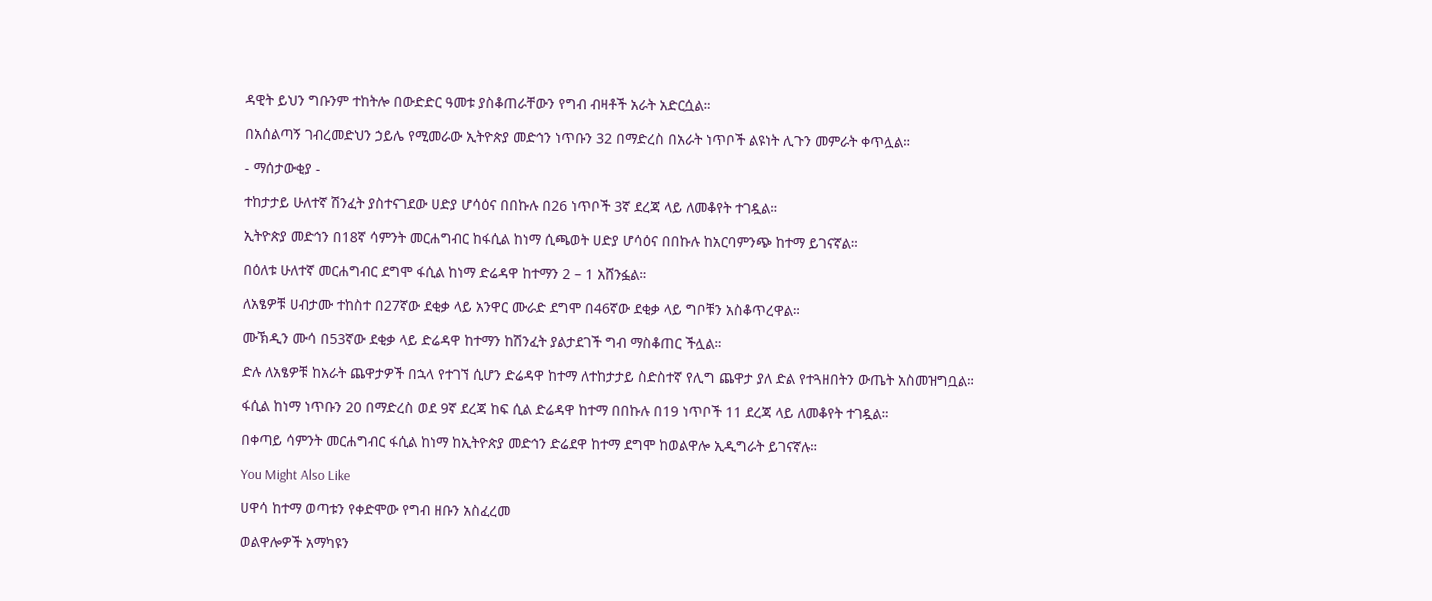ዳዊት ይህን ግቡንም ተከትሎ በውድድር ዓመቱ ያስቆጠራቸውን የግብ ብዛቶች አራት አድርሷል።

በአሰልጣኝ ገብረመድህን ኃይሌ የሚመራው ኢትዮጵያ መድኅን ነጥቡን 32 በማድረስ በአራት ነጥቦች ልዩነት ሊጉን መምራት ቀጥሏል።

- ማሰታውቂያ -

ተከታታይ ሁለተኛ ሽንፈት ያስተናገደው ሀድያ ሆሳዕና በበኩሉ በ26 ነጥቦች 3ኛ ደረጃ ላይ ለመቆየት ተገዷል።

ኢትዮጵያ መድኅን በ18ኛ ሳምንት መርሐግብር ከፋሲል ከነማ ሲጫወት ሀድያ ሆሳዕና በበኩሉ ከአርባምንጭ ከተማ ይገናኛል።

በዕለቱ ሁለተኛ መርሐግብር ደግሞ ፋሲል ከነማ ድሬዳዋ ከተማን 2 – 1 አሸንፏል።

ለአፄዎቹ ሀብታሙ ተከስተ በ27ኛው ደቂቃ ላይ አንዋር ሙራድ ደግሞ በ46ኛው ደቂቃ ላይ ግቦቹን አስቆጥረዋል።

ሙኽዲን ሙሳ በ53ኛው ደቂቃ ላይ ድሬዳዋ ከተማን ከሽንፈት ያልታደገች ግብ ማስቆጠር ችሏል።

ድሉ ለአፄዎቹ ከአራት ጨዋታዎች በኋላ የተገኘ ሲሆን ድሬዳዋ ከተማ ለተከታታይ ስድስተኛ የሊግ ጨዋታ ያለ ድል የተጓዘበትን ውጤት አስመዝግቧል።

ፋሲል ከነማ ነጥቡን 20 በማድረስ ወደ 9ኛ ደረጃ ከፍ ሲል ድሬዳዋ ከተማ በበኩሉ በ19 ነጥቦች 11 ደረጃ ላይ ለመቆየት ተገዷል።

በቀጣይ ሳምንት መርሐግብር ፋሲል ከነማ ከኢትዮጵያ መድኅን ድሬደዋ ከተማ ደግሞ ከወልዋሎ ኢዲግራት ይገናኛሉ።

You Might Also Like

ሀዋሳ ከተማ ወጣቱን የቀድሞው የግብ ዘቡን አስፈረመ

ወልዋሎዎች አማካዩን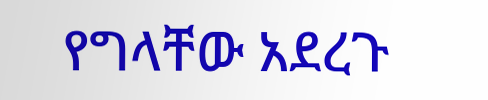የግላቸው አደረጉ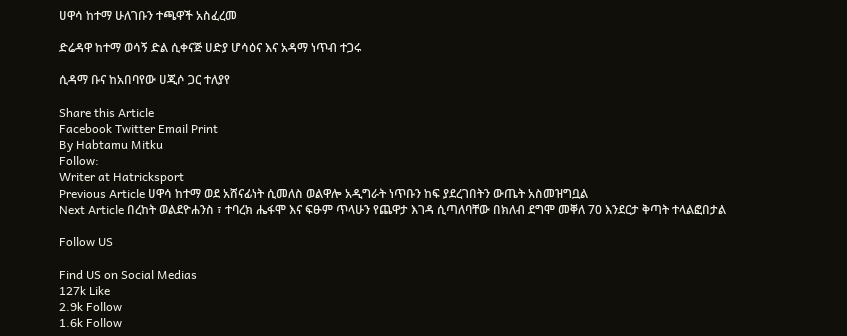ሀዋሳ ከተማ ሁለገቡን ተጫዋች አስፈረመ

ድሬዳዋ ከተማ ወሳኝ ድል ሲቀናጅ ሀድያ ሆሳዕና እና አዳማ ነጥብ ተጋሩ

ሲዳማ ቡና ከአበባየው ሀጂሶ ጋር ተለያየ

Share this Article
Facebook Twitter Email Print
By Habtamu Mitku
Follow:
Writer at Hatricksport
Previous Article ሀዋሳ ከተማ ወደ አሸናፊነት ሲመለስ ወልዋሎ አዲግራት ነጥቡን ከፍ ያደረገበትን ውጤት አስመዝግቧል
Next Article በረከት ወልደዮሐንስ ፣ ተባረክ ሔፋሞ እና ፍፁም ጥላሁን የጨዋታ እገዳ ሲጣለባቸው በክለብ ደግሞ መቐለ 70 እንደርታ ቅጣት ተላልፎበታል

Follow US

Find US on Social Medias
127k Like
2.9k Follow
1.6k Follow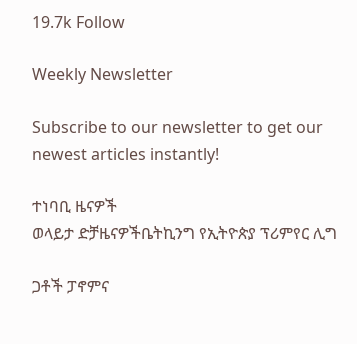19.7k Follow

Weekly Newsletter

Subscribe to our newsletter to get our newest articles instantly!

ተነባቢ ዜናዎች
ወላይታ ድቻዜናዎችቤትኪንግ የኢትዮጵያ ፕሪምየር ሊግ

ጋቶች ፓኖምና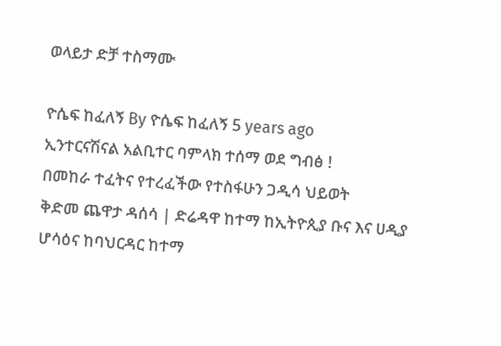ወላይታ ድቻ ተስማሙ

ዮሴፍ ከፈለኝ By ዮሴፍ ከፈለኝ 5 years ago
ኢንተርናሽናል አልቢተር ባምላክ ተሰማ ወደ ግብፅ !
በመከራ ተፈትና የተረፈችው የተስፋሁን ጋዲሳ ህይወት
ቅድመ ጨዋታ ዳሰሳ | ድሬዳዋ ከተማ ከኢትዮጲያ ቡና እና ሀዲያ ሆሳዕና ከባህርዳር ከተማ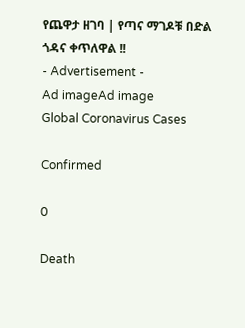የጨዋታ ዘገባ | የጣና ማገዶቹ በድል ጎዳና ቀጥለዋል !!
- Advertisement -
Ad imageAd image
Global Coronavirus Cases

Confirmed

0

Death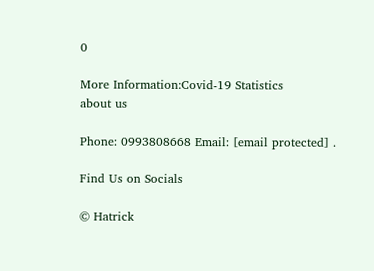0

More Information:Covid-19 Statistics
about us

Phone: 0993808668 Email: [email protected] .

Find Us on Socials

© Hatrick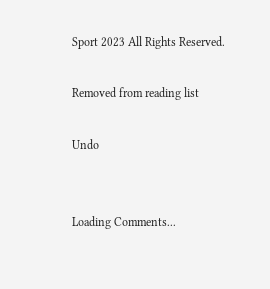Sport 2023 All Rights Reserved.

Removed from reading list

Undo


Loading Comments...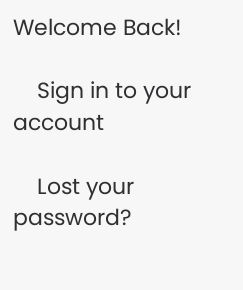Welcome Back!

    Sign in to your account

    Lost your password?